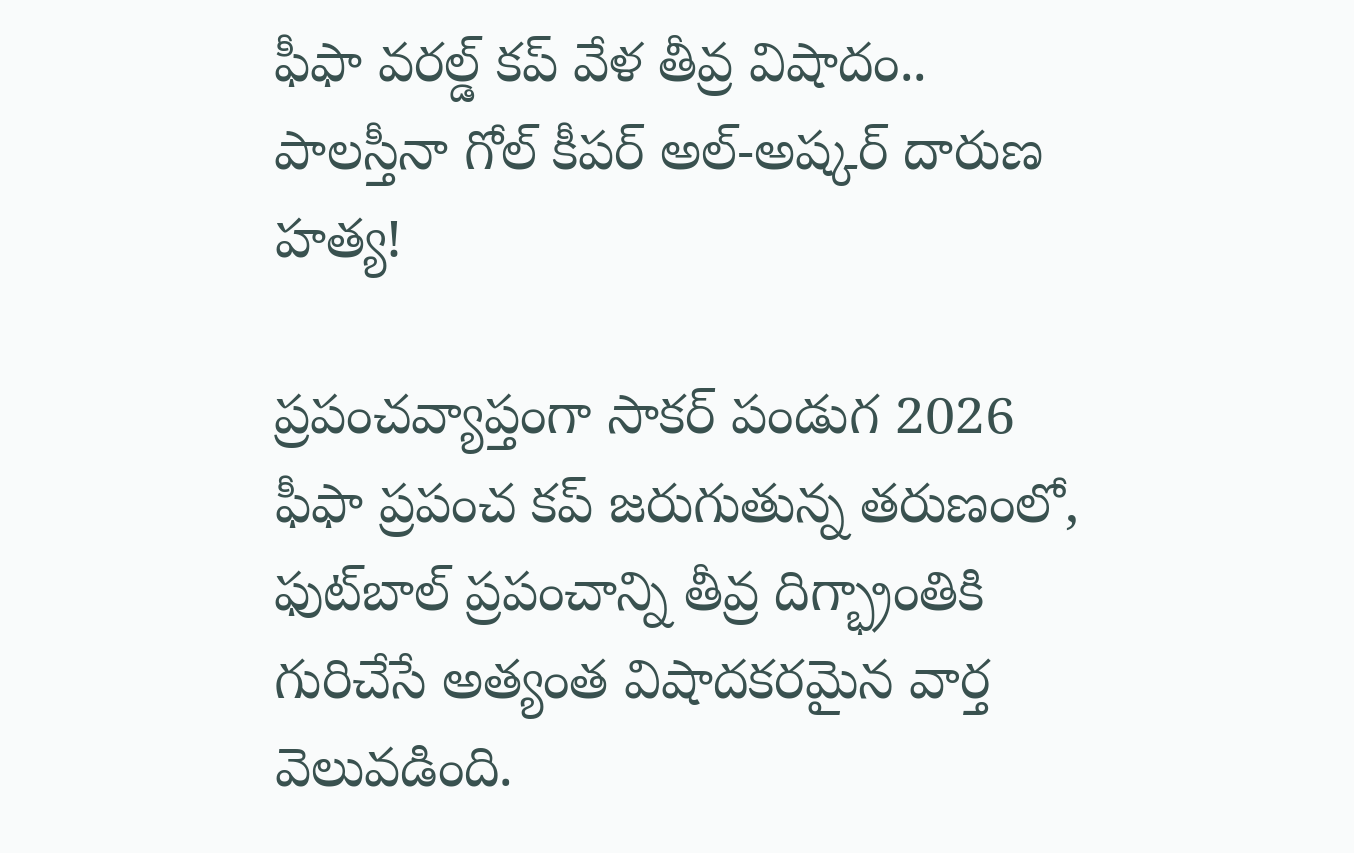ఫీఫా వరల్డ్ కప్ వేళ తీవ్ర విషాదం.. పాలస్తీనా గోల్ కీపర్ అల్-అష్కర్ దారుణ హత్య!

ప్రపంచవ్యాప్తంగా సాకర్ పండుగ 2026 ఫీఫా ప్రపంచ కప్ జరుగుతున్న తరుణంలో, ఫుట్‌బాల్ ప్రపంచాన్ని తీవ్ర దిగ్భ్రాంతికి గురిచేసే అత్యంత విషాదకరమైన వార్త వెలువడింది.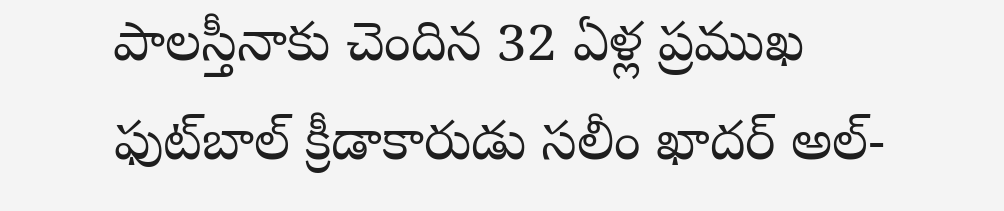పాలస్తీనాకు చెందిన 32 ఏళ్ల ప్రముఖ ఫుట్‌బాల్ క్రీడాకారుడు సలీం ఖాదర్ అల్-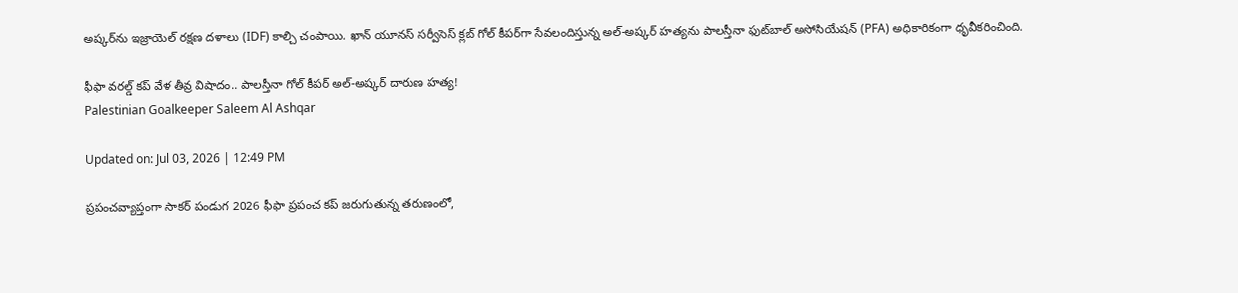అష్కర్‌ను ఇజ్రాయెల్ రక్షణ దళాలు (IDF) కాల్చి చంపాయి. ఖాన్ యూనస్ సర్వీసెస్ క్లబ్ గోల్ కీపర్‌గా సేవలందిస్తున్న అల్-అష్కర్ హత్యను పాలస్తీనా ఫుట్‌బాల్ అసోసియేషన్ (PFA) అధికారికంగా ధృవీకరించింది.

ఫీఫా వరల్డ్ కప్ వేళ తీవ్ర విషాదం.. పాలస్తీనా గోల్ కీపర్ అల్-అష్కర్ దారుణ హత్య!
Palestinian Goalkeeper Saleem Al Ashqar

Updated on: Jul 03, 2026 | 12:49 PM

ప్రపంచవ్యాప్తంగా సాకర్ పండుగ 2026 ఫీఫా ప్రపంచ కప్ జరుగుతున్న తరుణంలో,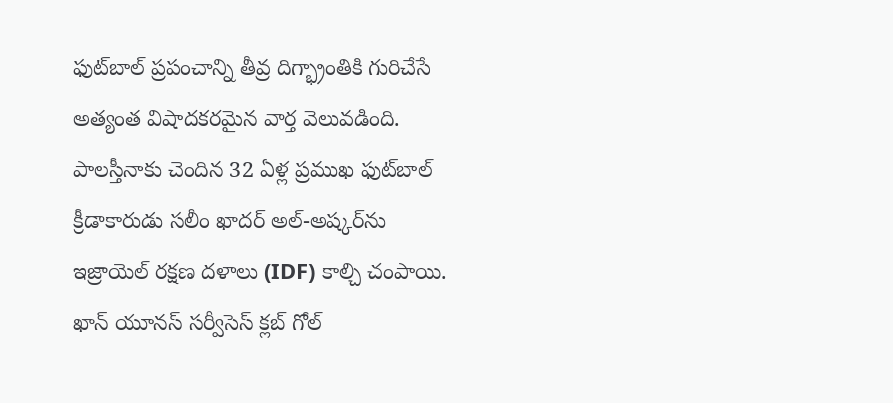ఫుట్‌బాల్ ప్రపంచాన్ని తీవ్ర దిగ్భ్రాంతికి గురిచేసే అత్యంత విషాదకరమైన వార్త వెలువడింది. పాలస్తీనాకు చెందిన 32 ఏళ్ల ప్రముఖ ఫుట్‌బాల్ క్రీడాకారుడు సలీం ఖాదర్ అల్-అష్కర్‌ను ఇజ్రాయెల్ రక్షణ దళాలు (IDF) కాల్చి చంపాయి. ఖాన్ యూనస్ సర్వీసెస్ క్లబ్ గోల్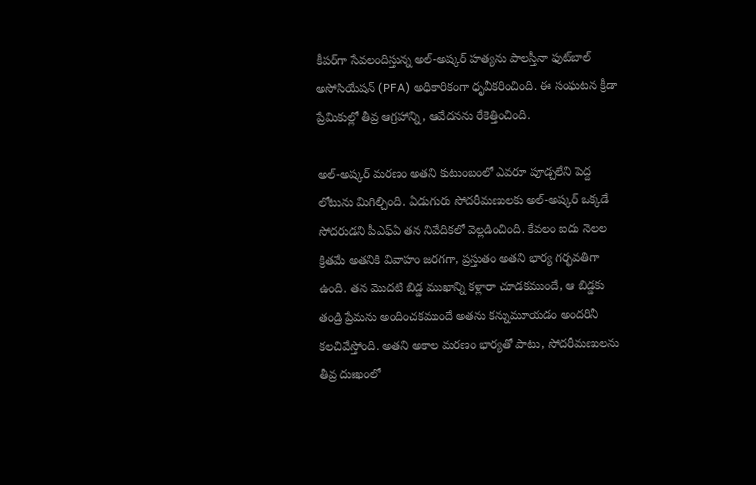కీపర్‌గా సేవలందిస్తున్న అల్-అష్కర్ హత్యను పాలస్తీనా ఫుట్‌బాల్ అసోసియేషన్ (PFA) అధికారికంగా ధృవీకరించింది. ఈ సంఘటన క్రీడా ప్రేమికుల్లో తీవ్ర ఆగ్రహాన్ని, ఆవేదనను రేకెత్తించింది.

అల్-అష్కర్ మరణం అతని కుటుంబంలో ఎవరూ పూడ్చలేని పెద్ద లోటును మిగిల్చింది. ఏడుగురు సోదరీమణులకు అల్-అష్కర్ ఒక్కడే సోదరుడని పీఎఫ్ఏ తన నివేదికలో వెల్లడించింది. కేవలం ఐదు నెలల క్రితమే అతనికి వివాహం జరగగా, ప్రస్తుతం అతని భార్య గర్భవతిగా ఉంది. తన మొదటి బిడ్డ ముఖాన్ని కళ్లారా చూడకముందే, ఆ బిడ్డకు తండ్రి ప్రేమను అందించకముందే అతను కన్నుమూయడం అందరినీ కలచివేస్తోంది. అతని అకాల మరణం భార్యతో పాటు, సోదరీమణులను తీవ్ర దుఃఖంలో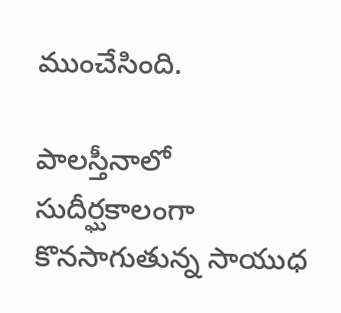ముంచేసింది.

పాలస్తీనాలో సుదీర్ఘకాలంగా కొనసాగుతున్న సాయుధ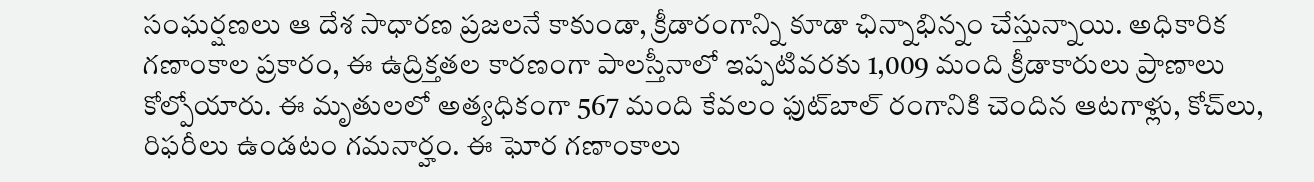సంఘర్షణలు ఆ దేశ సాధారణ ప్రజలనే కాకుండా, క్రీడారంగాన్ని కూడా ఛిన్నాభిన్నం చేస్తున్నాయి. అధికారిక గణాంకాల ప్రకారం, ఈ ఉద్రిక్తతల కారణంగా పాలస్తీనాలో ఇప్పటివరకు 1,009 మంది క్రీడాకారులు ప్రాణాలు కోల్పోయారు. ఈ మృతులలో అత్యధికంగా 567 మంది కేవలం ఫుట్‌బాల్ రంగానికి చెందిన ఆటగాళ్లు, కోచ్‌లు, రిఫరీలు ఉండటం గమనార్హం. ఈ ఘోర గణాంకాలు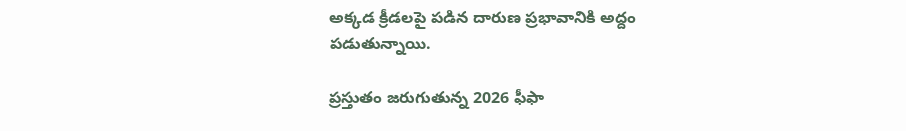అక్కడ క్రీడలపై పడిన దారుణ ప్రభావానికి అద్దం పడుతున్నాయి.

ప్రస్తుతం జరుగుతున్న 2026 ఫీఫా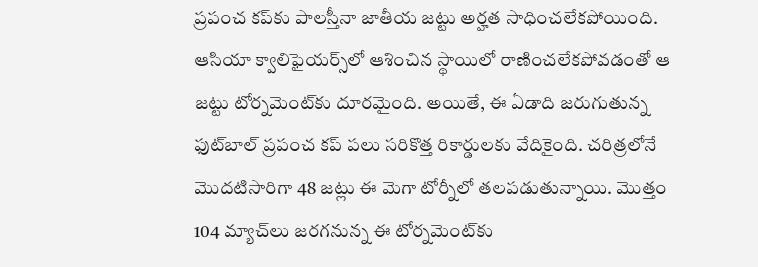ప్రపంచ కప్‌కు పాలస్తీనా జాతీయ జట్టు అర్హత సాధించలేకపోయింది. ఆసియా క్వాలిఫైయర్స్‌లో ఆశించిన స్థాయిలో రాణించలేకపోవడంతో ఆ జట్టు టోర్నమెంట్‌కు దూరమైంది. అయితే, ఈ ఏడాది జరుగుతున్న ఫుట్‌బాల్ ప్రపంచ కప్‌ పలు సరికొత్త రికార్డులకు వేదికైంది. చరిత్రలోనే మొదటిసారిగా 48 జట్లు ఈ మెగా టోర్నీలో తలపడుతున్నాయి. మొత్తం 104 మ్యాచ్‌లు జరగనున్న ఈ టోర్నమెంట్‌కు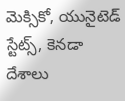మెక్సికో, యునైటెడ్ స్టేట్స్, కెనడా దేశాలు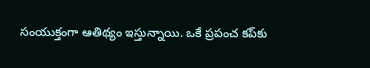సంయుక్తంగా ఆతిథ్యం ఇస్తున్నాయి. ఒకే ప్రపంచ కప్‌కు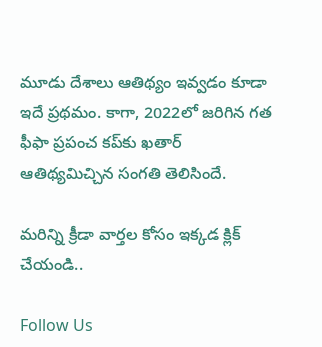మూడు దేశాలు ఆతిథ్యం ఇవ్వడం కూడా ఇదే ప్రథమం. కాగా, 2022లో జరిగిన గత ఫీఫా ప్రపంచ కప్‌కు ఖతార్ ఆతిథ్యమిచ్చిన సంగతి తెలిసిందే.

మరిన్ని క్రీడా వార్తల కోసం ఇక్కడ క్లిక్ చేయండి..

Follow Us